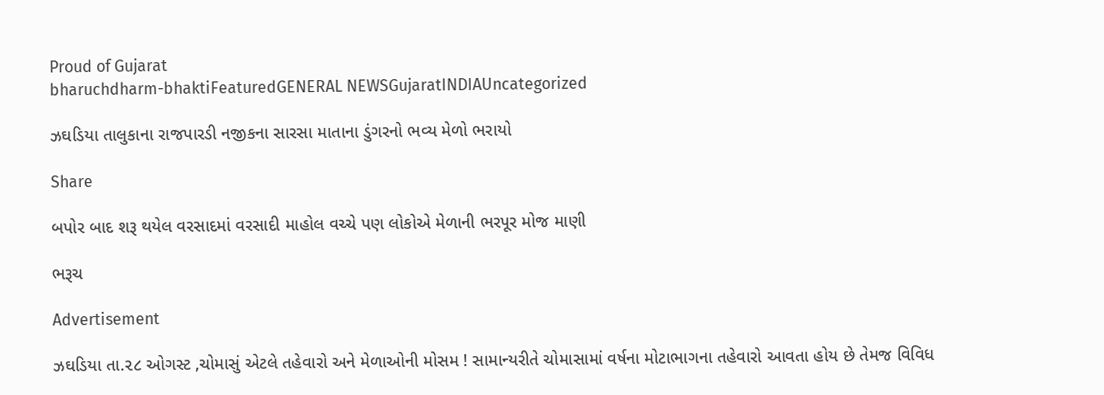Proud of Gujarat
bharuchdharm-bhaktiFeaturedGENERAL NEWSGujaratINDIAUncategorized

ઝઘડિયા તાલુકાના રાજપારડી નજીકના સારસા માતાના ડુંગરનો ભવ્ય મેળો ભરાયો

Share

બપોર બાદ શરૂ થયેલ વરસાદમાં વરસાદી માહોલ વચ્ચે પણ લોકોએ મેળાની ભરપૂર મોજ માણી

ભરૂચ

Advertisement

ઝઘડિયા તા.૨૮ ઓગસ્ટ ,ચોમાસું એટલે તહેવારો અને મેળાઓની મોસમ ! સામાન્યરીતે ચોમાસામાં વર્ષના મોટાભાગના તહેવારો આવતા હોય છે તેમજ વિવિધ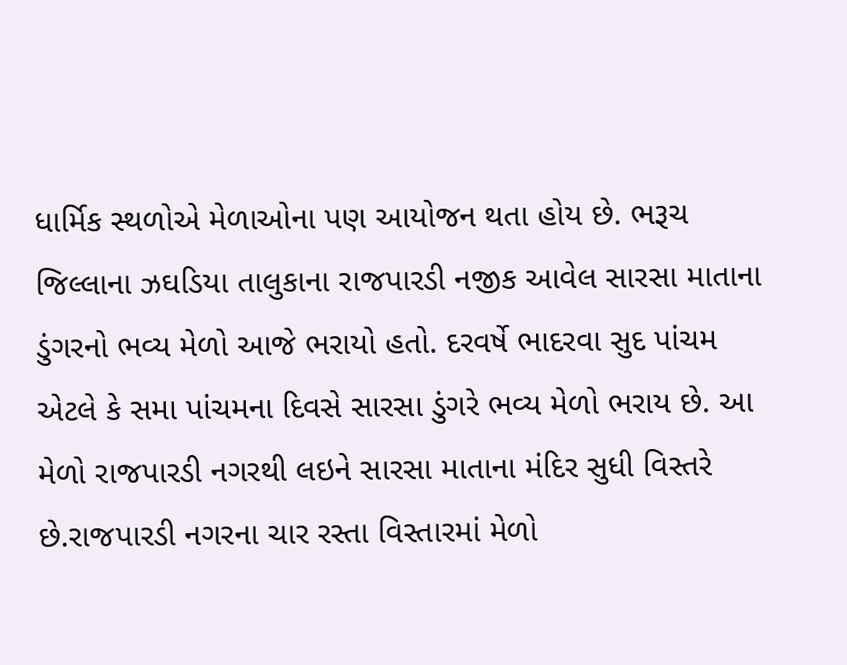ધાર્મિક સ્થળોએ મેળાઓના પણ આયોજન થતા હોય છે. ભરૂચ જિલ્લાના ઝઘડિયા તાલુકાના રાજપારડી નજીક આવેલ સારસા માતાના ડુંગરનો ભવ્ય મેળો આજે ભરાયો હતો. દરવર્ષે ભાદરવા સુદ પાંચમ એટલે કે સમા પાંચમના દિવસે સારસા ડુંગરે ભવ્ય મેળો ભરાય છે. આ મેળો રાજપારડી નગરથી લઇને સારસા માતાના મંદિર સુધી વિસ્તરે છે.રાજપારડી નગરના ચાર રસ્તા વિસ્તારમાં મેળો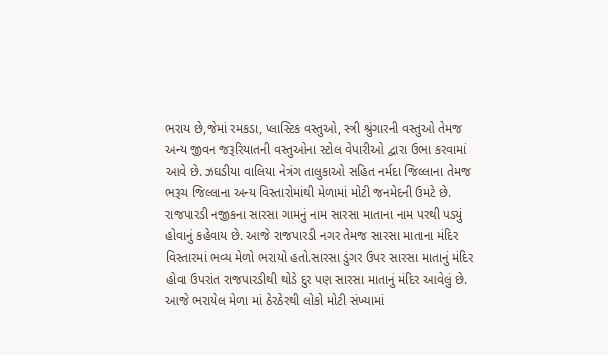ભરાય છે,જેમાં રમકડા, પ્લાસ્ટિક વસ્તુઓ, સ્ત્રી શ્રુંગારની વસ્તુઓ તેમજ અન્ય જીવન જરૂરિયાતની વસ્તુઓના સ્ટોલ વેપારીઓ દ્વારા ઉભા કરવામાં આવે છે. ઝઘડીયા વાલિયા નેત્રંગ તાલુકાઓ સહિત નર્મદા જિલ્લાના તેમજ ભરૂચ જિલ્લાના અન્ય વિસ્તારોમાંથી મેળામાં મોટી જનમેદની ઉમટે છે. રાજપારડી નજીકના સારસા ગામનું નામ સારસા માતાના નામ પરથી પડ્યું હોવાનું કહેવાય છે. આજે રાજપારડી નગર તેમજ સારસા માતાના મંદિર વિસ્તારમાં ભવ્ય મેળો ભરાયો હતો.સારસા ડુંગર ઉપર સારસા માતાનું મંદિર હોવા ઉપરાંત રાજપારડીથી થોડે દુર પણ સારસા માતાનું મંદિર આવેલું છે. આજે ભરાયેલ મેળા માં ઠેરઠેરથી લોકો મોટી સંખ્યામાં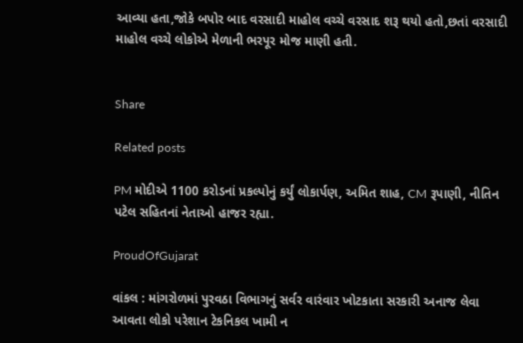આવ્યા હતા,જોકે બપોર બાદ વરસાદી માહોલ વચ્ચે વરસાદ શરૂ થયો હતો,છતાં વરસાદી માહોલ વચ્ચે લોકોએ મેળાની ભરપૂર મોજ માણી હતી.


Share

Related posts

PM મોદીએ 1100 કરોડનાં પ્રકલ્પોનું કર્યું લોકાર્પણ, અમિત શાહ, CM રૂપાણી, નીતિન પટેલ સહિતનાં નેતાઓ હાજર રહ્યા.

ProudOfGujarat

વાંકલ : માંગરોળમાં પુરવઠા વિભાગનું સર્વર વારંવાર ખોટકાતા સરકારી અનાજ લેવા આવતા લોકો પરેશાન ટેકનિકલ ખામી ન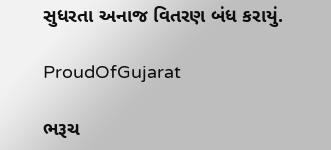સુધરતા અનાજ વિતરણ બંધ કરાયું.

ProudOfGujarat

ભરૂચ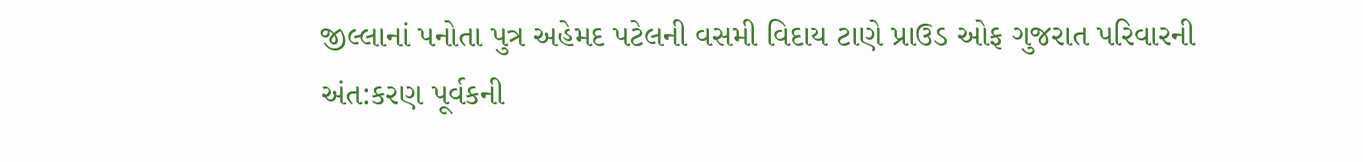જીલ્લાનાં પનોતા પુત્ર અહેમદ પટેલની વસમી વિદાય ટાણે પ્રાઉડ ઓફ ગુજરાત પરિવારની અંત:કરણ પૂર્વકની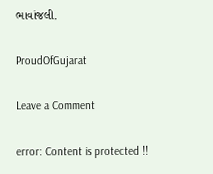ભાવાંજલી.

ProudOfGujarat

Leave a Comment

error: Content is protected !!